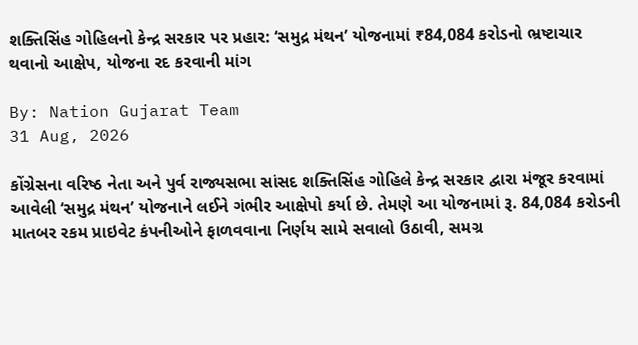શક્તિસિંહ ગોહિલનો કેન્દ્ર સરકાર પર પ્રહાર: ‘સમુદ્ર મંથન’ યોજનામાં ₹84,084 કરોડનો ભ્રષ્ટાચાર થવાનો આક્ષેપ, યોજના રદ કરવાની માંગ

By: Nation Gujarat Team
31 Aug, 2026

કોંગ્રેસના વરિષ્ઠ નેતા અને પુર્વ રાજ્યસભા સાંસદ શક્તિસિંહ ગોહિલે કેન્દ્ર સરકાર દ્વારા મંજૂર કરવામાં આવેલી ‘સમુદ્ર મંથન’ યોજનાને લઈને ગંભીર આક્ષેપો કર્યા છે. તેમણે આ યોજનામાં રૂ. 84,084 કરોડની માતબર રકમ પ્રાઇવેટ કંપનીઓને ફાળવવાના નિર્ણય સામે સવાલો ઉઠાવી, સમગ્ર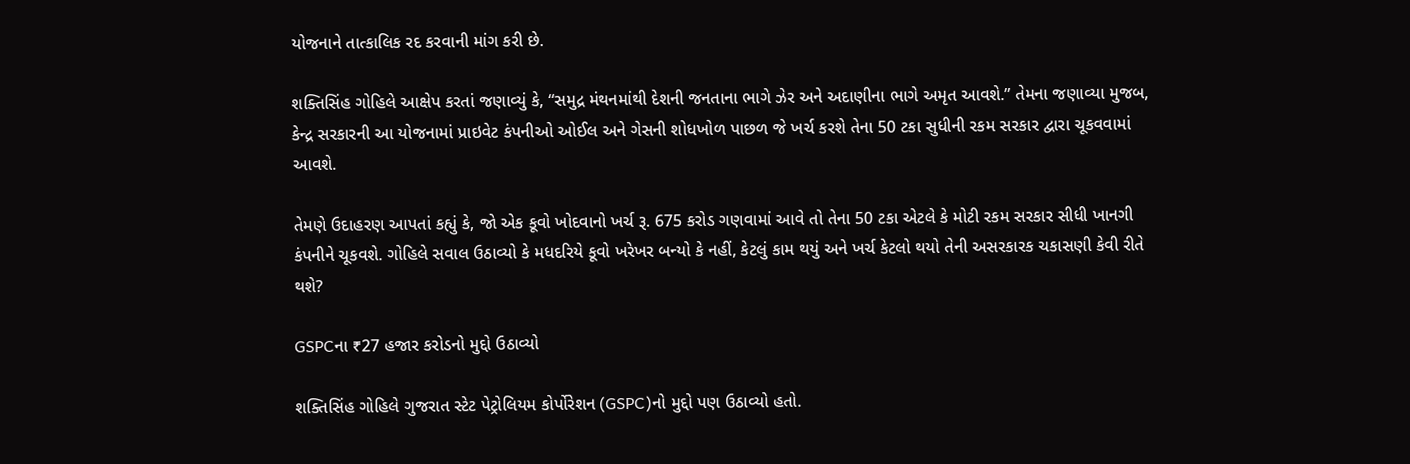યોજનાને તાત્કાલિક રદ કરવાની માંગ કરી છે.

શક્તિસિંહ ગોહિલે આક્ષેપ કરતાં જણાવ્યું કે, “સમુદ્ર મંથનમાંથી દેશની જનતાના ભાગે ઝેર અને અદાણીના ભાગે અમૃત આવશે.” તેમના જણાવ્યા મુજબ, કેન્દ્ર સરકારની આ યોજનામાં પ્રાઇવેટ કંપનીઓ ઓઈલ અને ગેસની શોધખોળ પાછળ જે ખર્ચ કરશે તેના 50 ટકા સુધીની રકમ સરકાર દ્વારા ચૂકવવામાં આવશે.

તેમણે ઉદાહરણ આપતાં કહ્યું કે, જો એક કૂવો ખોદવાનો ખર્ચ રૂ. 675 કરોડ ગણવામાં આવે તો તેના 50 ટકા એટલે કે મોટી રકમ સરકાર સીધી ખાનગી કંપનીને ચૂકવશે. ગોહિલે સવાલ ઉઠાવ્યો કે મધદરિયે કૂવો ખરેખર બન્યો કે નહીં, કેટલું કામ થયું અને ખર્ચ કેટલો થયો તેની અસરકારક ચકાસણી કેવી રીતે થશે?

GSPCના ₹27 હજાર કરોડનો મુદ્દો ઉઠાવ્યો

શક્તિસિંહ ગોહિલે ગુજરાત સ્ટેટ પેટ્રોલિયમ કોર્પોરેશન (GSPC)નો મુદ્દો પણ ઉઠાવ્યો હતો.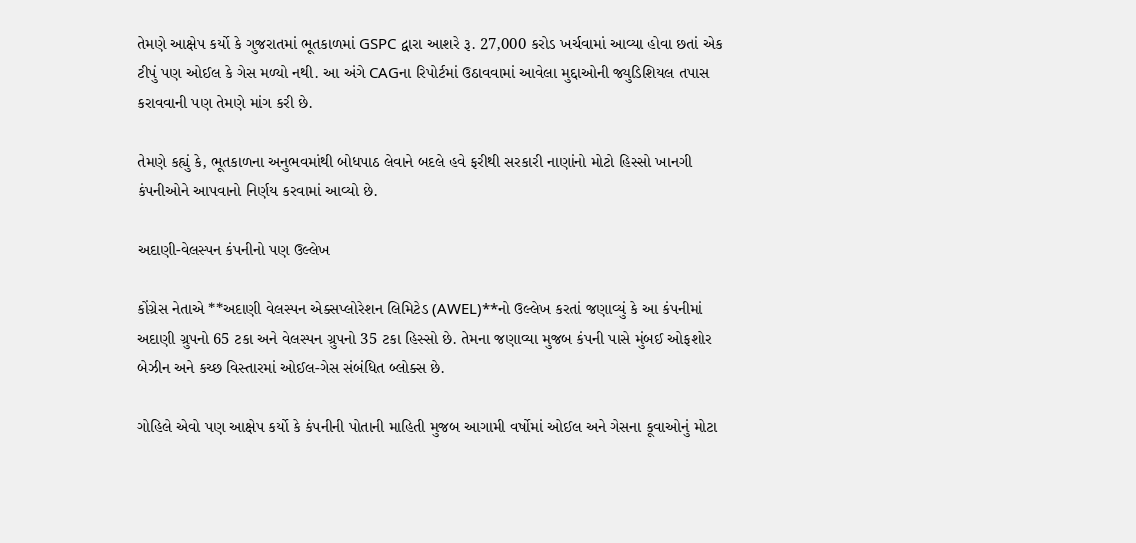તેમણે આક્ષેપ કર્યો કે ગુજરાતમાં ભૂતકાળમાં GSPC દ્વારા આશરે રૂ. 27,000 કરોડ ખર્ચવામાં આવ્યા હોવા છતાં એક ટીપું પણ ઓઈલ કે ગેસ મળ્યો નથી. આ અંગે CAGના રિપોર્ટમાં ઉઠાવવામાં આવેલા મુદ્દાઓની જ્યુડિશિયલ તપાસ કરાવવાની પણ તેમણે માંગ કરી છે.

તેમણે કહ્યું કે, ભૂતકાળના અનુભવમાંથી બોધપાઠ લેવાને બદલે હવે ફરીથી સરકારી નાણાંનો મોટો હિસ્સો ખાનગી કંપનીઓને આપવાનો નિર્ણય કરવામાં આવ્યો છે.

અદાણી-વેલસ્પન કંપનીનો પણ ઉલ્લેખ

કોંગ્રેસ નેતાએ **અદાણી વેલસ્પન એક્સપ્લોરેશન લિમિટેડ (AWEL)**નો ઉલ્લેખ કરતાં જણાવ્યું કે આ કંપનીમાં અદાણી ગ્રુપનો 65 ટકા અને વેલસ્પન ગ્રુપનો 35 ટકા હિસ્સો છે. તેમના જણાવ્યા મુજબ કંપની પાસે મુંબઈ ઓફશોર બેઝીન અને કચ્છ વિસ્તારમાં ઓઈલ-ગેસ સંબંધિત બ્લોક્સ છે.

ગોહિલે એવો પણ આક્ષેપ કર્યો કે કંપનીની પોતાની માહિતી મુજબ આગામી વર્ષોમાં ઓઈલ અને ગેસના કૂવાઓનું મોટા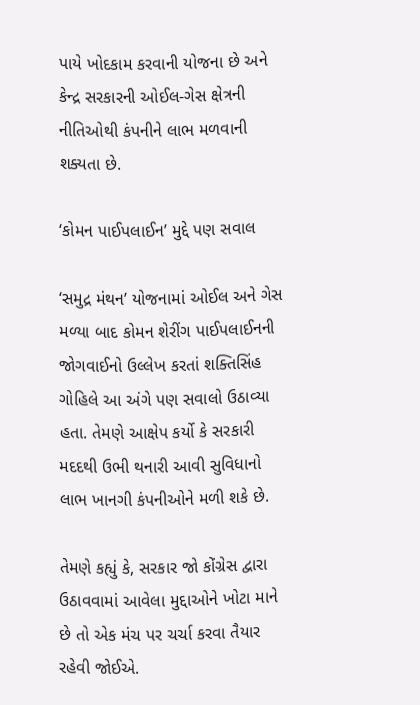પાયે ખોદકામ કરવાની યોજના છે અને કેન્દ્ર સરકારની ઓઈલ-ગેસ ક્ષેત્રની નીતિઓથી કંપનીને લાભ મળવાની શક્યતા છે.

‘કોમન પાઈપલાઈન’ મુદ્દે પણ સવાલ

‘સમુદ્ર મંથન’ યોજનામાં ઓઈલ અને ગેસ મળ્યા બાદ કોમન શેરીંગ પાઈપલાઈનની જોગવાઈનો ઉલ્લેખ કરતાં શક્તિસિંહ ગોહિલે આ અંગે પણ સવાલો ઉઠાવ્યા હતા. તેમણે આક્ષેપ કર્યો કે સરકારી મદદથી ઉભી થનારી આવી સુવિધાનો લાભ ખાનગી કંપનીઓને મળી શકે છે.

તેમણે કહ્યું કે, સરકાર જો કોંગ્રેસ દ્વારા ઉઠાવવામાં આવેલા મુદ્દાઓને ખોટા માને છે તો એક મંચ પર ચર્ચા કરવા તૈયાર રહેવી જોઈએ.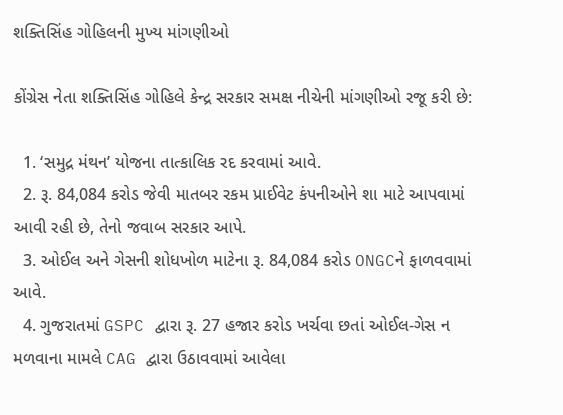શક્તિસિંહ ગોહિલની મુખ્ય માંગણીઓ

કોંગ્રેસ નેતા શક્તિસિંહ ગોહિલે કેન્દ્ર સરકાર સમક્ષ નીચેની માંગણીઓ રજૂ કરી છે:

  1. ‘સમુદ્ર મંથન’ યોજના તાત્કાલિક રદ કરવામાં આવે.
  2. રૂ. 84,084 કરોડ જેવી માતબર રકમ પ્રાઈવેટ કંપનીઓને શા માટે આપવામાં આવી રહી છે, તેનો જવાબ સરકાર આપે.
  3. ઓઈલ અને ગેસની શોધખોળ માટેના રૂ. 84,084 કરોડ ONGCને ફાળવવામાં આવે.
  4. ગુજરાતમાં GSPC દ્વારા રૂ. 27 હજાર કરોડ ખર્ચવા છતાં ઓઈલ-ગેસ ન મળવાના મામલે CAG દ્વારા ઉઠાવવામાં આવેલા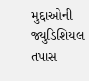મુદ્દાઓની જ્યુડિશિયલ તપાસ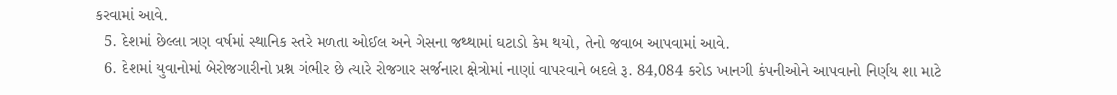કરવામાં આવે.
  5. દેશમાં છેલ્લા ત્રણ વર્ષમાં સ્થાનિક સ્તરે મળતા ઓઈલ અને ગેસના જથ્થામાં ઘટાડો કેમ થયો, તેનો જવાબ આપવામાં આવે.
  6. દેશમાં યુવાનોમાં બેરોજગારીનો પ્રશ્ન ગંભીર છે ત્યારે રોજગાર સર્જનારા ક્ષેત્રોમાં નાણાં વાપરવાને બદલે રૂ. 84,084 કરોડ ખાનગી કંપનીઓને આપવાનો નિર્ણય શા માટે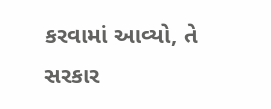કરવામાં આવ્યો, તે સરકાર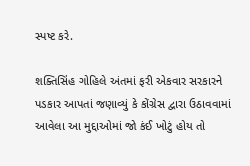સ્પષ્ટ કરે.

શક્તિસિંહ ગોહિલે અંતમાં ફરી એકવાર સરકારને પડકાર આપતાં જણાવ્યું કે કોંગ્રેસ દ્વારા ઉઠાવવામાં આવેલા આ મુદ્દાઓમાં જો કંઈ ખોટું હોય તો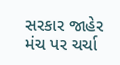સરકાર જાહેર મંચ પર ચર્ચા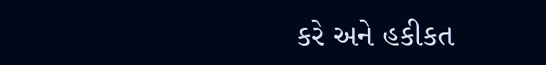કરે અને હકીકત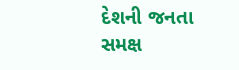દેશની જનતા સમક્ષ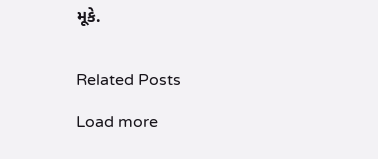મૂકે.


Related Posts

Load more